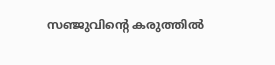സഞ്ജുവിന്റെ കരുത്തിൽ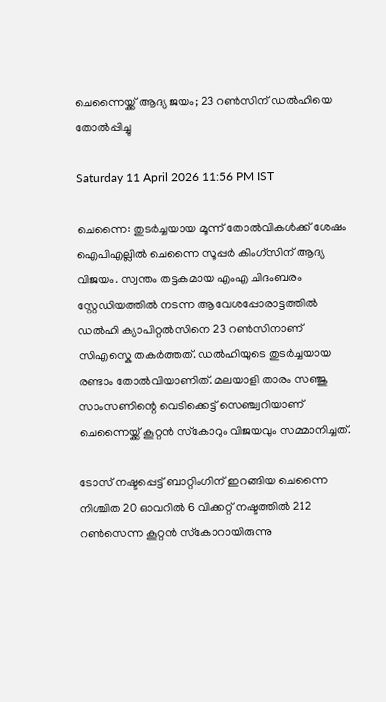ചെന്നൈയ്ക്ക് ആദ്യ ജയം; 23 റൺസിന് ഡൽഹിയെ തോൽപ്പിച്ചു

Saturday 11 April 2026 11:56 PM IST

ചെന്നൈ: തുടർച്ചയായ മൂന്ന്‌ തോൽവികൾക്ക്‌ ശേഷം ഐപിഎല്ലിൽ ചെന്നൈ സൂപ്പർ കിംഗ്സിന് ആദ്യ വിജയം. സ്വന്തം തട്ടകമായ എംഎ ചിദംബരം സ്റ്റേഡിയത്തിൽ നടന്ന ആവേശപ്പോരാട്ടത്തിൽ ഡൽഹി ക്യാപിറ്റൽസിനെ 23 റൺസിനാണ് സിഎസ്കെ തകർത്തത്. ഡൽഹിയുടെ തുടർച്ചയായ രണ്ടാം തോൽവിയാണിത്. മലയാളി താരം സഞ്ജു സാംസണിന്റെ വെടിക്കെട്ട് സെഞ്ച്വറിയാണ് ചെന്നൈയ്ക്ക് കൂറ്റൻ സ്‌കോറും വിജയവും സമ്മാനിച്ചത്.

ടോസ് നഷ്ടപ്പെട്ട് ബാറ്റിംഗിന് ഇറങ്ങിയ ചെന്നൈ നിശ്ചിത 20 ഓവറിൽ 6 വിക്കറ്റ് നഷ്ടത്തിൽ 212 റൺസെന്ന കൂറ്റൻ സ്‌കോറായിരുന്നു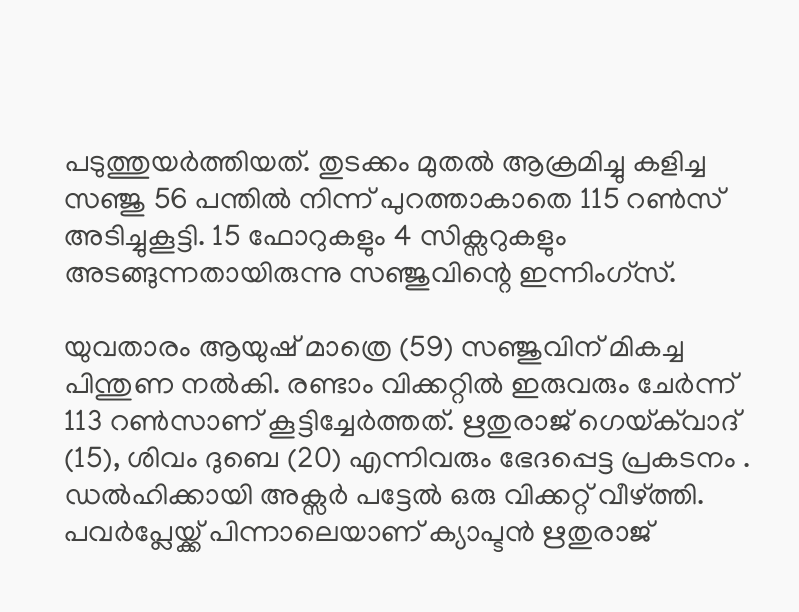പടുത്തുയർത്തിയത്. തുടക്കം മുതൽ ആക്രമിച്ചു കളിച്ച സഞ്ജു 56 പന്തിൽ നിന്ന് പുറത്താകാതെ 115 റൺസ് അടിച്ചുകൂട്ടി. 15 ഫോറുകളും 4 സിക്സറുകളും അടങ്ങുന്നതായിരുന്നു സഞ്ജുവിന്റെ ഇന്നിംഗ്സ്.

യുവതാരം ആയുഷ് മാത്രെ (59) സഞ്ജുവിന് മികച്ച പിന്തുണ നൽകി. രണ്ടാം വിക്കറ്റിൽ ഇരുവരും ചേർന്ന് 113 റൺസാണ് കൂട്ടിച്ചേർത്തത്. ഋതുരാജ് ഗെയ്‌ക്‌വാദ് (15), ശിവം ദുബെ (20) എന്നിവരും ഭേദപ്പെട്ട പ്രകടനം . ഡൽഹിക്കായി അക്സർ പട്ടേൽ ഒരു വിക്കറ്റ് വീഴ്ത്തി. പവർപ്ലേയ്ക്ക് പിന്നാലെയാണ് ക്യാപ്ടൻ ഋതുരാജ്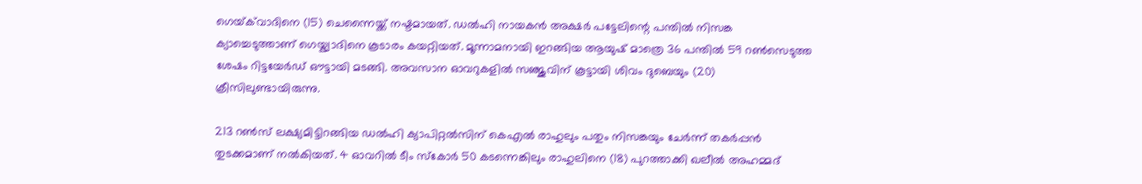ഗെയ്‌ക്‌വാദിനെ (15) ചെന്നൈയ്ക്ക് നഷ്ടമായത്. ഡൽഹി നായകൻ അക്ഷർ പട്ടേലിന്റെ പന്തിൽ നിസങ്ക ക്യാച്ചെടുത്താണ് ഗെയ്ക്വാദിനെ കൂടാരം കയറ്റിയത്. മൂന്നാമനായി ഇറങ്ങിയ ആയുഷ് മാത്രെ 36 പന്തിൽ 59 റൺസെടുത്ത ശേഷം റിട്ടയേർഡ് ഔട്ടായി മടങ്ങി. അവസാന ഓവറുകളിൽ സഞ്ജുവിന് കൂട്ടായി ശിവം ദുബെയും (20) ക്രീസിലുണ്ടായിരുന്നു.

213 റൺസ് ലക്ഷ്യമിട്ടിറങ്ങിയ ഡൽഹി ക്യാപിറ്റൽസിന് കെഎൽ രാഹുലും പതും നിസങ്കയും ചേർന്ന് തകർപ്പൻ തുടക്കമാണ് നൽകിയത്. 4 ഓവറിൽ ടീം സ്‌കോർ 50 കടന്നെങ്കിലും രാഹുലിനെ (18) പുറത്താക്കി ഖലീൽ അഹമ്മദ്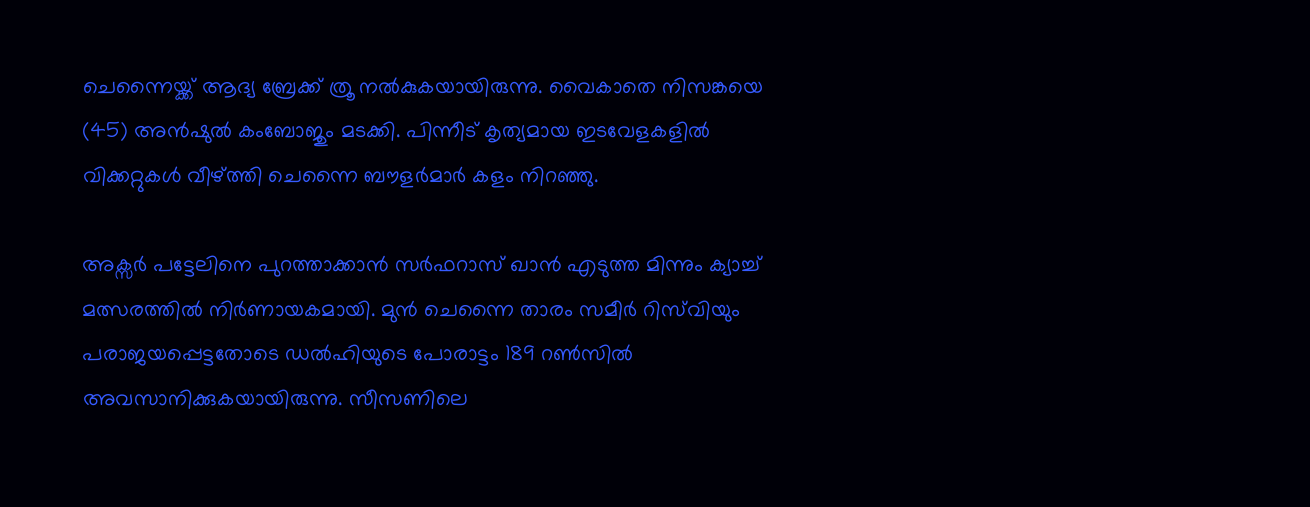ചെന്നൈയ്ക്ക് ആദ്യ ബ്രേക്ക് ത്രൂ നൽകുകയായിരുന്നു. വൈകാതെ നിസങ്കയെ (45) അൻഷുൽ കംബോജും മടക്കി. പിന്നീട് കൃത്യമായ ഇടവേളകളിൽ വിക്കറ്റുകൾ വീഴ്ത്തി ചെന്നൈ ബൗളർമാർ കളം നിറഞ്ഞു.

അക്സർ പട്ടേലിനെ പുറത്താക്കാൻ സർഫറാസ് ഖാൻ എടുത്ത മിന്നും ക്യാച്ച് മത്സരത്തിൽ നിർണായകമായി. മുൻ ചെന്നൈ താരം സമീർ റിസ്‌വിയും പരാജയപ്പെട്ടതോടെ ഡൽഹിയുടെ പോരാട്ടം 189 റൺസിൽ അവസാനിക്കുകയായിരുന്നു. സീസണിലെ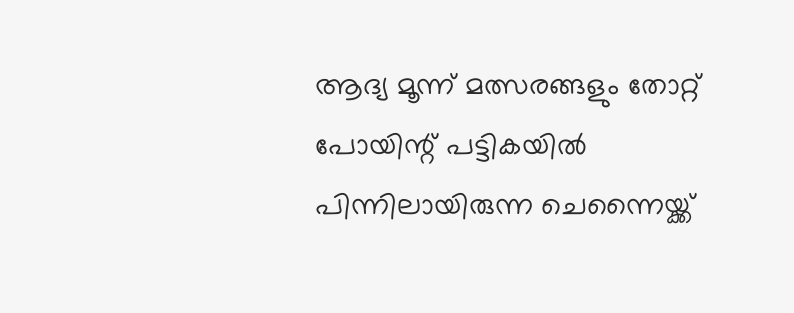ആദ്യ മൂന്ന് മത്സരങ്ങളും തോറ്റ്‌ പോയിന്റ് പട്ടികയിൽ പിന്നിലായിരുന്ന ചെന്നൈയ്ക്ക്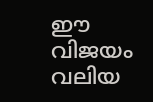ഈ വിജയം വലിയ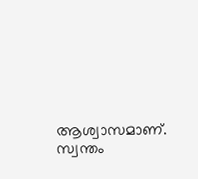ആശ്വാസമാണ്. സ്വന്തം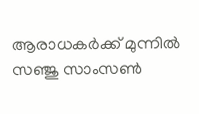ആരാധകർക്ക് മുന്നിൽ സഞ്ജു സാംസൺ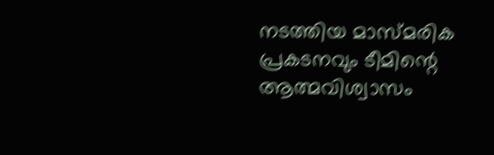നടത്തിയ മാസ്മരിക പ്രകടനവും ടീമിന്റെ ആത്മവിശ്വാസം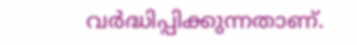വർദ്ധിപ്പിക്കുന്നതാണ്.